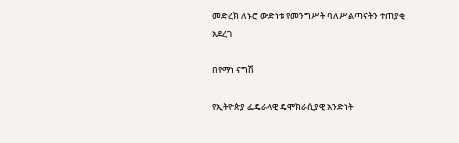መድረክ ለኑሮ ውድነቱ የመንግሥት ባለሥልጣናትን ተጠያቂ አደረገ

በየማነ ናግሽ

የኢትዮጵያ ፌዴራላዊ ዴሞክራሲያዊ አንድነት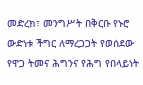መድረክ፣ መንግሥት በቅርቡ የኑሮ ውድነቱ ችግር ለማረጋጋት የወሰደው የዋጋ ትመና ሕግንና የሕግ የበላይነት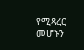የሚጻረር መሆኑን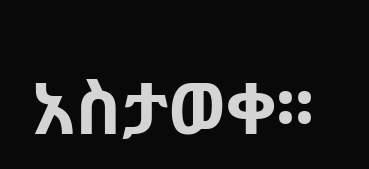አስታወቀ፡፡